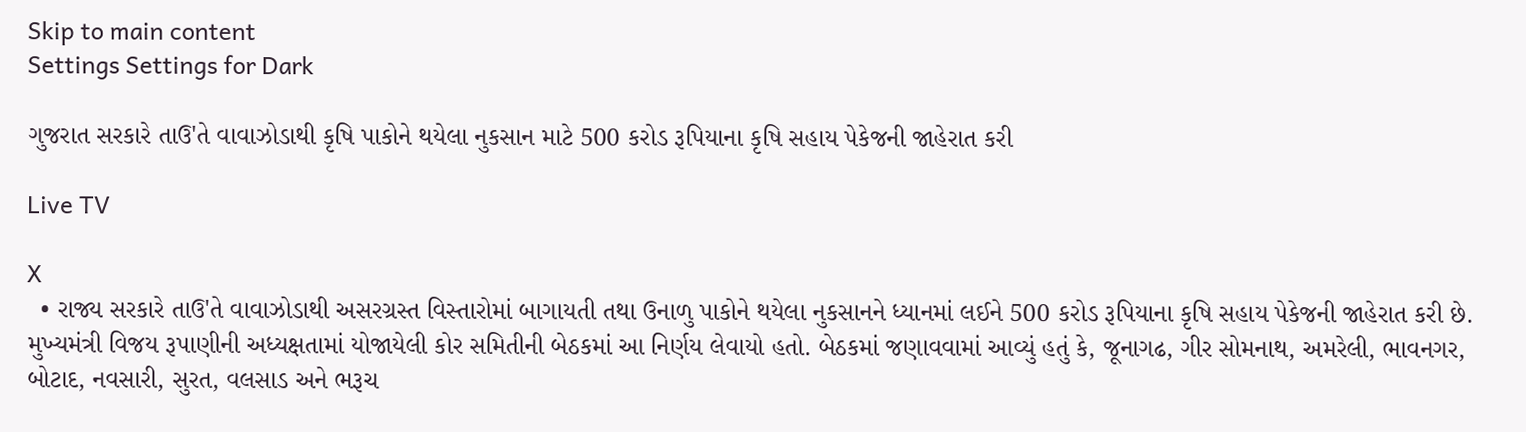Skip to main content
Settings Settings for Dark

ગુજરાત સરકારે તાઉ'તે વાવાઝોડાથી કૃષિ પાકોને થયેલા નુકસાન માટે 500 કરોડ રૂપિયાના કૃષિ સહાય પેકેજની જાહેરાત કરી

Live TV

X
  • રાજ્ય સરકારે તાઉ'તે વાવાઝોડાથી અસરગ્રસ્ત વિસ્તારોમાં બાગાયતી તથા ઉનાળુ પાકોને થયેલા નુકસાનને ધ્યાનમાં લઈને 500 કરોડ રૂપિયાના કૃષિ સહાય પેકેજની જાહેરાત કરી છે. મુખ્યમંત્રી વિજય રૂપાણીની અધ્યક્ષતામાં યોજાયેલી કોર સમિતીની બેઠકમાં આ નિર્ણય લેવાયો હતો. બેઠકમાં જણાવવામાં આવ્યું હતું કે, જૂનાગઢ, ગીર સોમનાથ, અમરેલી, ભાવનગર, બોટાદ, નવસારી, સુરત, વલસાડ અને ભરૂચ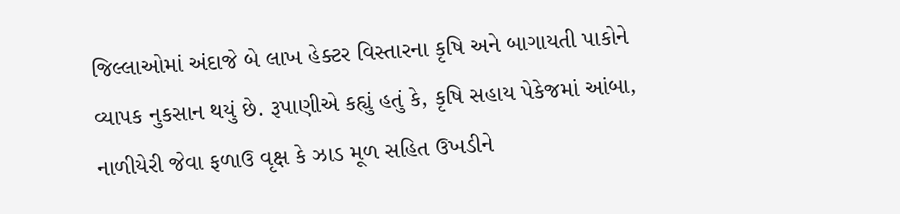જિલ્લાઓમાં અંદાજે બે લાખ હેક્ટર વિસ્તારના કૃષિ અને બાગાયતી પાકોને વ્યાપક નુકસાન થયું છે. રૂપાણીએ કહ્યું હતું કે, કૃષિ સહાય પેકેજમાં આંબા, નાળીયેરી જેવા ફળાઉ વૃક્ષ કે ઝાડ મૂળ સહિત ઉખડીને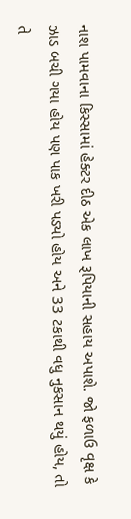નાશ પામવાના કિસ્સામાં હેક્ટર દીઠ એક લાખ રૂપિયાની સહાય અપાશે. જો ફળાઉ વૃક્ષ કે ઝાડ બચી ગયા હોય પણ પાક ખરી પડ્યો હોય અને 33 ટકાથી વધુ નુકસાન થયું હોય, તો તે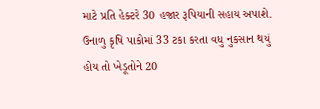માટે પ્રતિ હેક્ટરે 30 હજાર રૂપિયાની સહાય અપાશે. ઉનાળુ કૃષિ પાકોમાં 33 ટકા કરતા વધુ નુકસાન થયું હોય તો ખેડૂતોને 20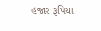હજાર રૂપિયા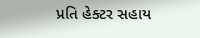પ્રતિ હેક્ટર સહાય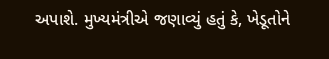અપાશે. મુખ્યમંત્રીએ જણાવ્યું હતું કે, ખેડૂતોને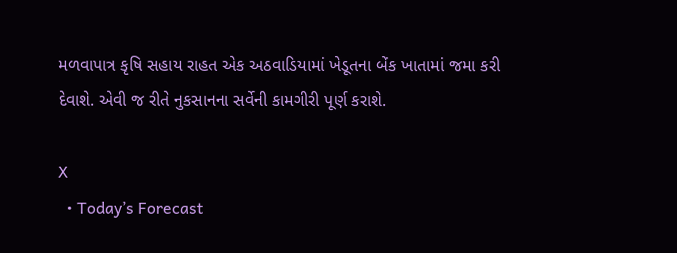મળવાપાત્ર કૃષિ સહાય રાહત એક અઠવાડિયામાં ખેડૂતના બેંક ખાતામાં જમા કરી દેવાશે. એવી જ રીતે નુકસાનના સર્વેની કામગીરી પૂર્ણ કરાશે.

X
  • Today’s Forecast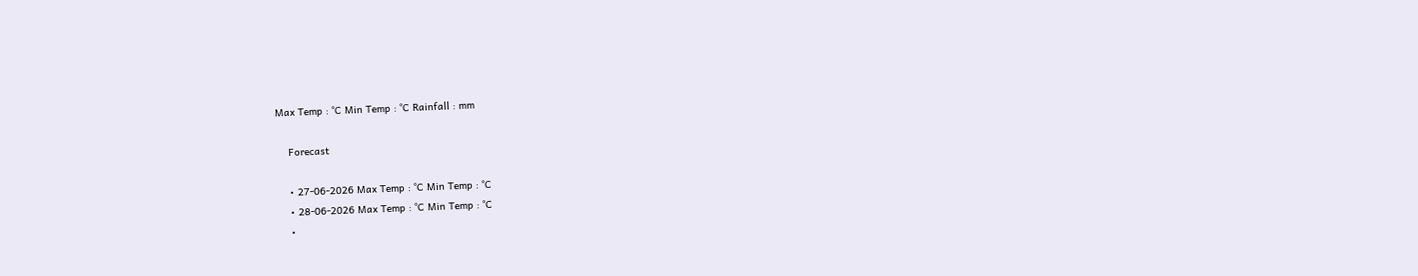Max Temp : °C Min Temp : °C Rainfall : mm

    Forecast

    • 27-06-2026 Max Temp : °C Min Temp : °C
    • 28-06-2026 Max Temp : °C Min Temp : °C
    •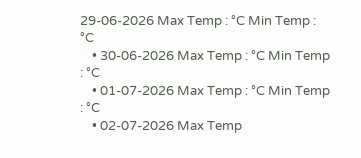29-06-2026 Max Temp : °C Min Temp : °C
    • 30-06-2026 Max Temp : °C Min Temp : °C
    • 01-07-2026 Max Temp : °C Min Temp : °C
    • 02-07-2026 Max Temp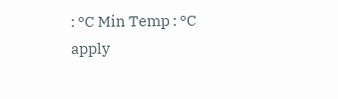: °C Min Temp : °C
apply